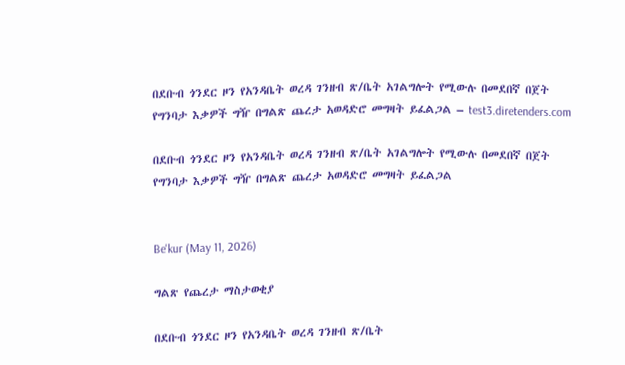በደቡብ ጎንደር ዞን የአንዳቤት ወረዳ ገንዘብ ጽ/ቤት አገልግሎት የሚውሉ በመደበኛ በጀት የግንባታ እቃዎች ግዥ በግልጽ ጨረታ አወዳድሮ መግዛት ይፈልጋል – test3.diretenders.com

በደቡብ ጎንደር ዞን የአንዳቤት ወረዳ ገንዘብ ጽ/ቤት አገልግሎት የሚውሉ በመደበኛ በጀት የግንባታ እቃዎች ግዥ በግልጽ ጨረታ አወዳድሮ መግዛት ይፈልጋል


Be'kur (May 11, 2026)

ግልጽ የጨረታ ማስታወቂያ

በደቡብ ጎንደር ዞን የአንዳቤት ወረዳ ገንዘብ ጽ/ቤት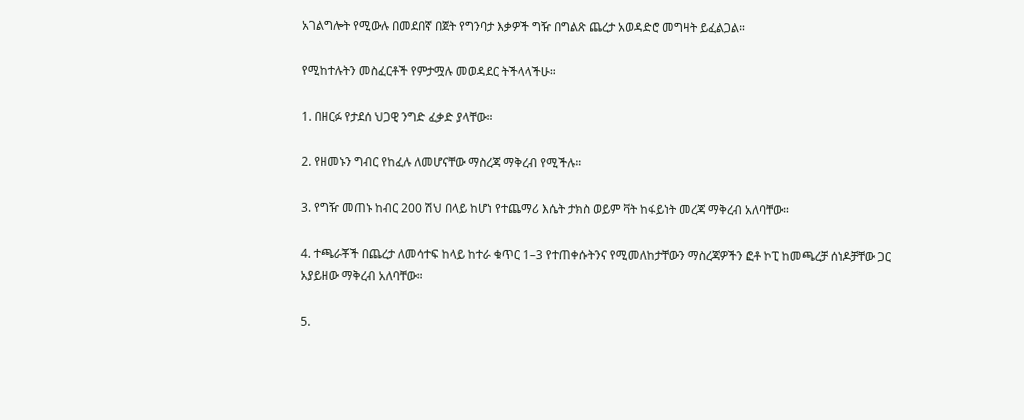አገልግሎት የሚውሉ በመደበኛ በጀት የግንባታ እቃዎች ግዥ በግልጽ ጨረታ አወዳድሮ መግዛት ይፈልጋል።

የሚከተሉትን መስፈርቶች የምታሟሉ መወዳደር ትችላላችሁ።

1. በዘርፉ የታደሰ ህጋዊ ንግድ ፈቃድ ያላቸው።

2. የዘመኑን ግብር የከፈሉ ለመሆናቸው ማስረጃ ማቅረብ የሚችሉ።

3. የግዥ መጠኑ ከብር 200 ሽህ በላይ ከሆነ የተጨማሪ እሴት ታክስ ወይም ቫት ከፋይነት መረጃ ማቅረብ አለባቸው።

4. ተጫራቾች በጨረታ ለመሳተፍ ከላይ ከተራ ቁጥር 1–3 የተጠቀሱትንና የሚመለከታቸውን ማስረጃዎችን ፎቶ ኮፒ ከመጫረቻ ሰነዶቻቸው ጋር አያይዘው ማቅረብ አለባቸው።

5.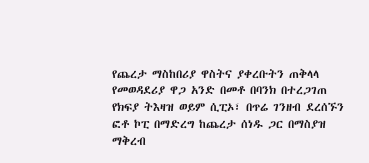የጨረታ ማስከበሪያ ዋስትና ያቀረቡትን ጠቅላላ የመወዳደሪያ ዋጋ አንድ በመቶ በባንክ በተረጋገጠ የክፍያ ትእዛዝ ወይም ሲፒኦ፣ በጥሬ ገንዘብ ደረሰኙን ፎቶ ኮፒ በማድረግ ከጨረታ ሰነዱ ጋር በማስያዝ ማቅረብ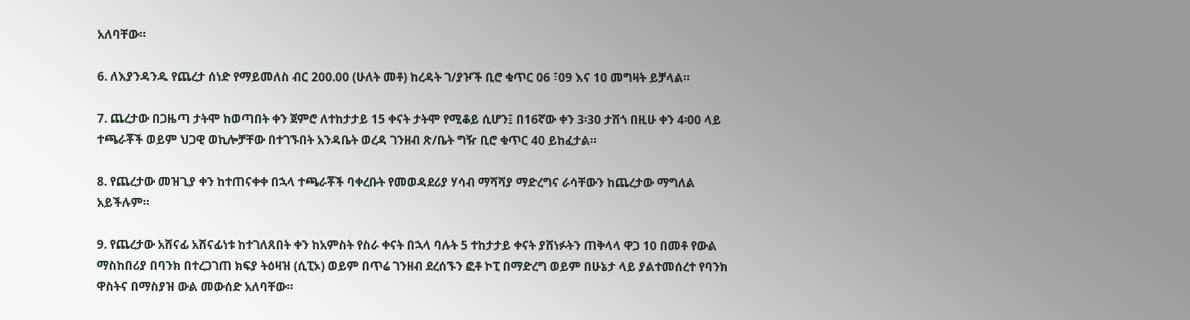አለባቸው።

6. ለእያንዳንዱ የጨረታ ሰነድ የማይመለስ ብር 200.00 (ሁለት መቶ) ከረዳት ገ/ያዦች ቢሮ ቁጥር 06 ፣09 እና 10 መግዛት ይቻላል።

7. ጨረታው በጋዜጣ ታትሞ ከወጣበት ቀን ጀምሮ ለተከታታይ 15 ቀናት ታትሞ የሚቆይ ሲሆን፤ በ16ኛው ቀን 3፡30 ታሽጎ በዚሁ ቀን 4፡00 ላይ ተጫራቾች ወይም ህጋዊ ወኪሎቻቸው በተገኙበት አንዳቤት ወረዳ ገንዘብ ጽ/ቤት ግዥ ቢሮ ቁጥር 40 ይከፈታል።

8. የጨረታው መዝጊያ ቀን ከተጠናቀቀ በኋላ ተጫራቾች ባቀረቡት የመወዳደሪያ ሃሳብ ማሻሻያ ማድረግና ራሳቸውን ከጨረታው ማግለል አይችሉም።

9. የጨረታው አሸናፊ አሸናፊነቱ ከተገለጸበት ቀን ከአምስት የስራ ቀናት በኋላ ባሉት 5 ተከታታይ ቀናት ያሸነፉትን ጠቅላላ ዋጋ 10 በመቶ የውል ማስከበሪያ በባንክ በተረጋገጠ ክፍያ ትዕዛዝ (ሲፒኦ) ወይም በጥሬ ገንዘብ ደረሰኙን ፎቶ ኮፒ በማድረግ ወይም በሁኔታ ላይ ያልተመሰረተ የባንክ ዋስትና በማስያዝ ውል መውሰድ አለባቸው።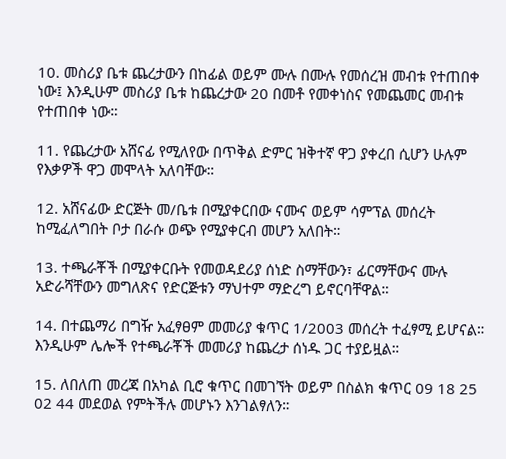10. መስሪያ ቤቱ ጨረታውን በከፊል ወይም ሙሉ በሙሉ የመሰረዝ መብቱ የተጠበቀ ነው፤ እንዲሁም መስሪያ ቤቱ ከጨረታው 20 በመቶ የመቀነስና የመጨመር መብቱ የተጠበቀ ነው።

11. የጨረታው አሸናፊ የሚለየው በጥቅል ድምር ዝቅተኛ ዋጋ ያቀረበ ሲሆን ሁሉም የእቃዎች ዋጋ መሞላት አለባቸው።

12. አሸናፊው ድርጅት መ/ቤቱ በሚያቀርበው ናሙና ወይም ሳምፕል መሰረት ከሚፈለግበት ቦታ በራሱ ወጭ የሚያቀርብ መሆን አለበት።

13. ተጫራቾች በሚያቀርቡት የመወዳደሪያ ሰነድ ስማቸውን፣ ፊርማቸውና ሙሉ አድራሻቸውን መግለጽና የድርጅቱን ማህተም ማድረግ ይኖርባቸዋል።

14. በተጨማሪ በግዥ አፈፃፀም መመሪያ ቁጥር 1/2003 መሰረት ተፈፃሚ ይሆናል። እንዲሁም ሌሎች የተጫራቾች መመሪያ ከጨረታ ሰነዱ ጋር ተያይዟል።

15. ለበለጠ መረጃ በአካል ቢሮ ቁጥር በመገኘት ወይም በስልክ ቁጥር 09 18 25 02 44 መደወል የምትችሉ መሆኑን እንገልፃለን።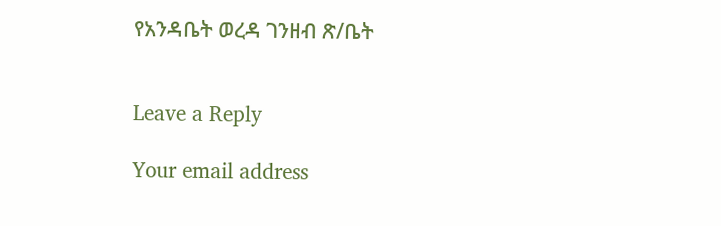የአንዳቤት ወረዳ ገንዘብ ጽ/ቤት


Leave a Reply

Your email address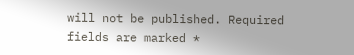will not be published. Required fields are marked *